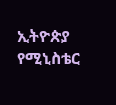ኢትዮጵያ የሚኒስቴር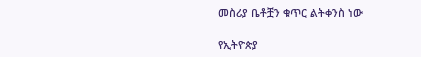መስሪያ ቤቶቿን ቁጥር ልትቀንስ ነው

የኢትዮጵያ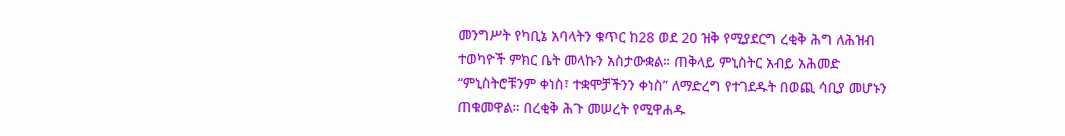መንግሥት የካቢኔ አባላትን ቁጥር ከ28 ወደ 20 ዝቅ የሚያደርግ ረቂቅ ሕግ ለሕዝብ ተወካዮች ምክር ቤት መላኩን አስታውቋል። ጠቅላይ ምኒስትር አብይ አሕመድ “ምኒስትሮቹንም ቀነስ፣ ተቋሞቻችንን ቀነስ” ለማድረግ የተገደዱት በወጪ ሳቢያ መሆኑን ጠቁመዋል። በረቂቅ ሕጉ መሠረት የሚዋሐዱ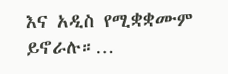እና አዲስ የሚቋቋሙም ይኖራሉ።…